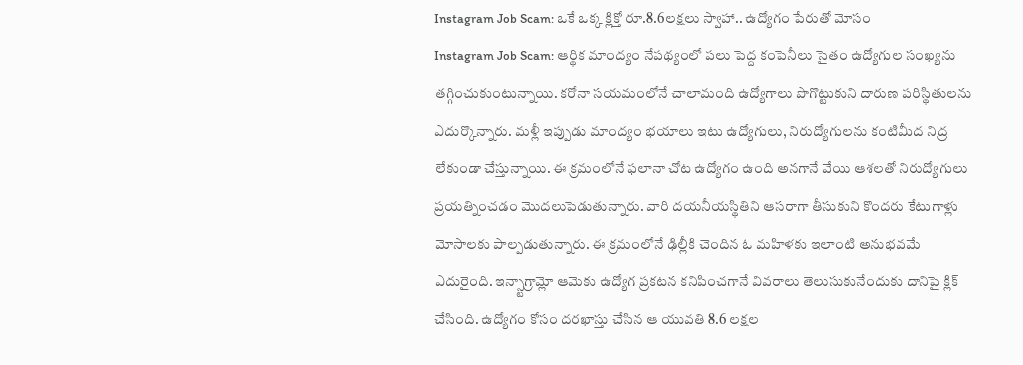Instagram Job Scam: ఒకే ఒక్క క్లిక్తో రూ.8.6లక్షలు స్వాహా.. ఉద్యోగం పేరుతో మోసం
Instagram Job Scam: ఆర్థిక మాంద్యం నేపథ్యంలో పలు పెద్ద కంపెనీలు సైతం ఉద్యోగుల సంఖ్యను తగ్గించుకుంటున్నాయి. కరోనా సయమంలోనే చాలామంది ఉద్యోగాలు పొగొట్టుకుని దారుణ పరిస్థితులను ఎదుర్కొన్నారు. మళ్లీ ఇప్పుడు మాంద్యం భయాలు ఇటు ఉద్యోగులు, నిరుద్యోగులను కంటిమీద నిద్ర లేకుండా చేస్తున్నాయి. ఈ క్రమంలోనే ఫలానా చోట ఉద్యోగం ఉంది అనగానే వేయి ఆశలతో నిరుద్యోగులు ప్రయత్నించడం మొదలుపెడుతున్నారు. వారి దయనీయస్థితిని ఆసరాగా తీసుకుని కొందరు కేటుగాళ్లు మోసాలకు పాల్పడుతున్నారు. ఈ క్రమంలోనే ఢిల్లీకి చెందిన ఓ మహిళకు ఇలాంటి అనుభవమే ఎదురైంది. ఇన్స్టాగ్రామ్లో ఆమెకు ఉద్యోగ ప్రకటన కనిపించగానే వివరాలు తెలుసుకునేందుకు దానిపై క్లిక్ చేసింది. ఉద్యోగం కోసం దరఖాస్తు చేసిన ఆ యువతి 8.6 లక్షల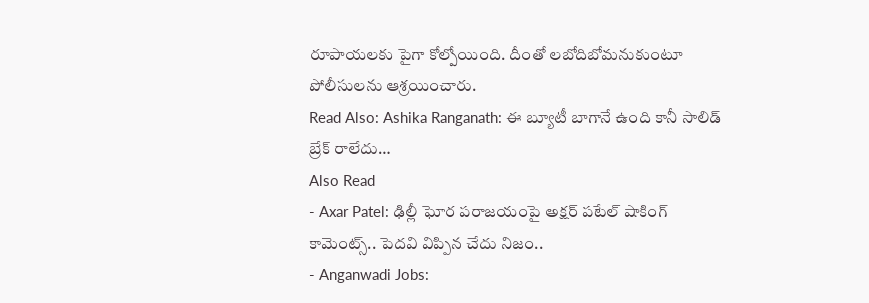రూపాయలకు పైగా కోల్పోయింది. దీంతో లబోదిబోమనుకుంటూ పోలీసులను ఆశ్రయించారు.
Read Also: Ashika Ranganath: ఈ బ్యూటీ బాగానే ఉంది కానీ సాలిడ్ బ్రేక్ రాలేదు…
Also Read
- Axar Patel: ఢిల్లీ ఘోర పరాజయంపై అక్షర్ పటేల్ షాకింగ్ కామెంట్స్.. పెదవి విప్పిన చేదు నిజం..
- Anganwadi Jobs: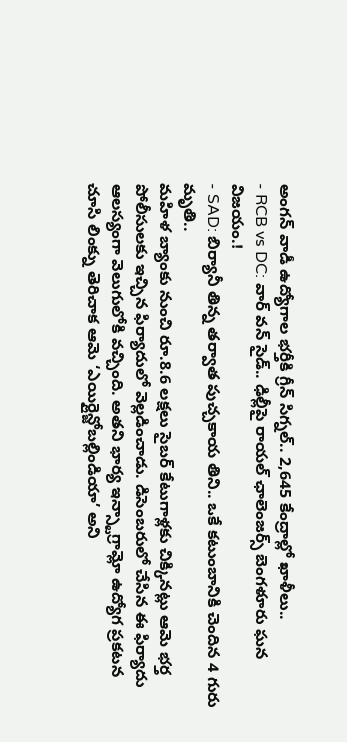అంగన్ వాడీ ఉద్యోగాల భర్తీకి గ్రీన్ సిగ్నల్.. 2,645 కేంద్రాల్లో ఖాళీలు..
- RCB vs DC: వార్ వన్ సైడ్.. ఢిల్లీపై రాయల్ ఛాలెంజర్స్ బెంగళూరు ఘన విజయం.!
- SAD: బిర్యానీ తిన్న తర్వాత పుచ్చకాయ తిని.. ఒకే కటుంబానికి చెందిన 4 గురు మృతి..
మహిళ బ్యాంకు నుంచి రూ.8.6 లక్షలు సైబర్ కేటుగాళ్లకు చిక్కినట్లు ఆమె భర్త పోలీసులకు ఇచ్చిన ఫిర్యాదులో వెల్లడించాడు. డిసెంబరులో చేసిన ఈ ఫిర్యాదు ఆలస్యంగా వెలుగులోకి వచ్చింది. అతని భార్య ఇన్స్టాగ్రామ్లో ఉద్యోగ ప్రకటన చూసి లింక్ను తెరిచాక ఆమె ‘ఎయిర్లైన్జోబల్లిండియా’ అని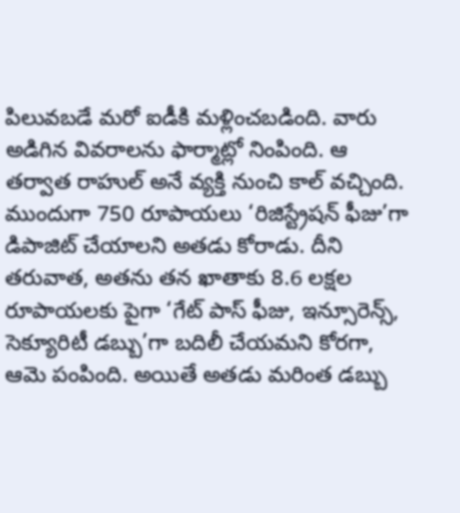పిలువబడే మరో ఐడీకి మళ్లించబడింది. వారు అడిగిన వివరాలను ఫార్మాట్లో నింపింది. ఆ తర్వాత రాహుల్ అనే వ్యక్తి నుంచి కాల్ వచ్చింది. ముందుగా 750 రూపాయలు ‘రిజిస్ట్రేషన్ ఫీజు’గా డిపాజిట్ చేయాలని అతడు కోరాడు. దీని తరువాత, అతను తన ఖాతాకు 8.6 లక్షల రూపాయలకు పైగా ‘గేట్ పాస్ ఫీజు, ఇన్సూరెన్స్, సెక్యూరిటీ డబ్బు’గా బదిలీ చేయమని కోరగా, ఆమె పంపింది. అయితే అతడు మరింత డబ్బు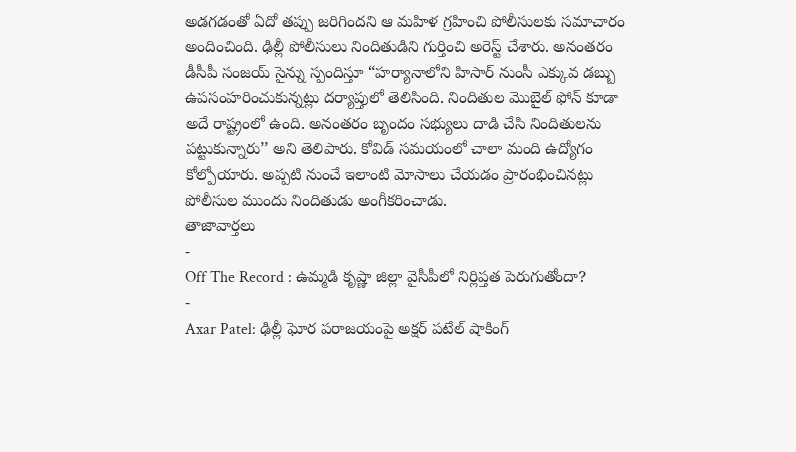అడగడంతో ఏదో తప్పు జరిగిందని ఆ మహిళ గ్రహించి పోలీసులకు సమాచారం అందించింది. ఢిల్లీ పోలీసులు నిందితుడిని గుర్తించి అరెస్ట్ చేశారు. అనంతరం డీసీపీ సంజయ్ సైన్ను స్పందిస్తూ “హర్యానాలోని హిసార్ నుంసీ ఎక్కువ డబ్బు ఉపసంహరించుకున్నట్లు దర్యాప్తులో తెలిసింది. నిందితుల మొబైల్ ఫోన్ కూడా అదే రాష్ట్రంలో ఉంది. అనంతరం బృందం సభ్యులు దాడి చేసి నిందితులను పట్టుకున్నారు’’ అని తెలిపారు. కోవిడ్ సమయంలో చాలా మంది ఉద్యోగం కోల్పోయారు. అప్పటి నుంచే ఇలాంటి మోసాలు చేయడం ప్రారంభించినట్లు పోలీసుల ముందు నిందితుడు అంగీకరించాడు.
తాజావార్తలు
-
Off The Record : ఉమ్మడి కృష్ణా జిల్లా వైసీపీలో నిర్లిప్తత పెరుగుతోందా?
-
Axar Patel: ఢిల్లీ ఘోర పరాజయంపై అక్షర్ పటేల్ షాకింగ్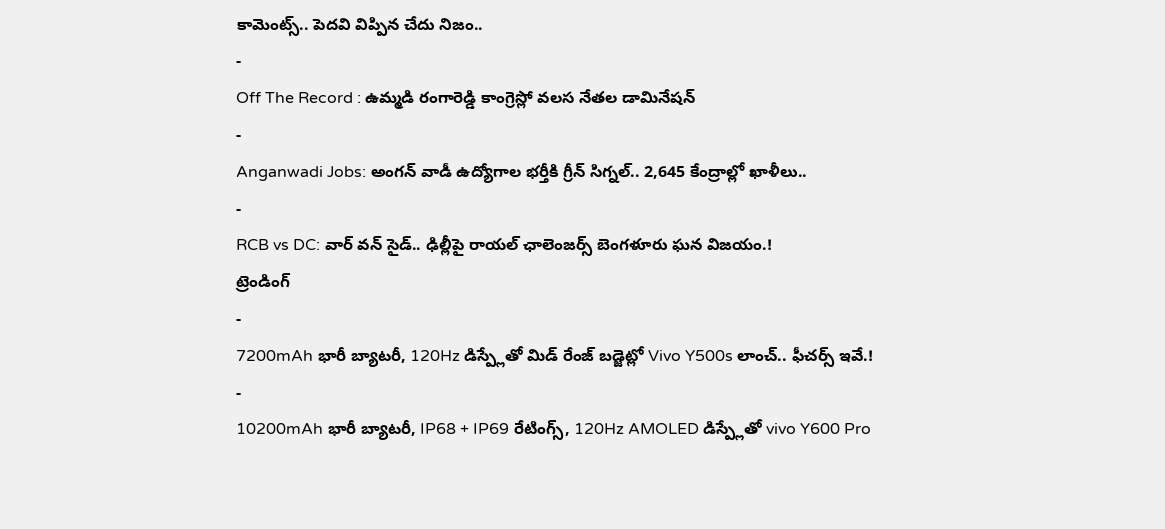కామెంట్స్.. పెదవి విప్పిన చేదు నిజం..
-
Off The Record : ఉమ్మడి రంగారెడ్డి కాంగ్రెస్లో వలస నేతల డామినేషన్
-
Anganwadi Jobs: అంగన్ వాడీ ఉద్యోగాల భర్తీకి గ్రీన్ సిగ్నల్.. 2,645 కేంద్రాల్లో ఖాళీలు..
-
RCB vs DC: వార్ వన్ సైడ్.. ఢిల్లీపై రాయల్ ఛాలెంజర్స్ బెంగళూరు ఘన విజయం.!
ట్రెండింగ్
-
7200mAh భారీ బ్యాటరీ, 120Hz డిస్ప్లేతో మిడ్ రేంజ్ బడ్జెట్లో Vivo Y500s లాంచ్.. ఫీచర్స్ ఇవే.!
-
10200mAh భారీ బ్యాటరీ, IP68 + IP69 రేటింగ్స్, 120Hz AMOLED డిస్ప్లేతో vivo Y600 Pro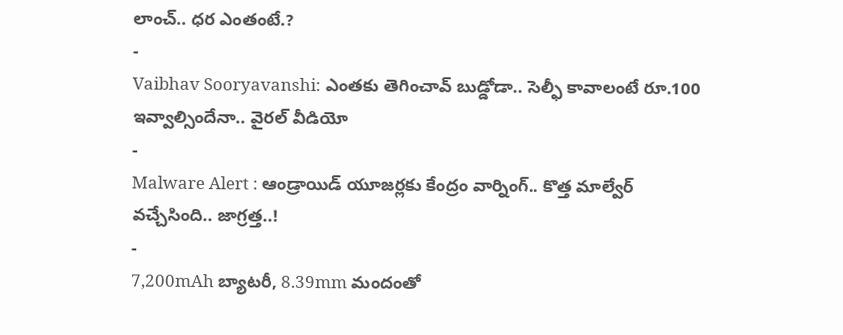లాంచ్.. ధర ఎంతంటే.?
-
Vaibhav Sooryavanshi: ఎంతకు తెగించావ్ బుడ్డోడా.. సెల్ఫీ కావాలంటే రూ.100 ఇవ్వాల్సిందేనా.. వైరల్ వీడియో
-
Malware Alert : ఆండ్రాయిడ్ యూజర్లకు కేంద్రం వార్నింగ్.. కొత్త మాల్వేర్ వచ్చేసింది.. జాగ్రత్త..!
-
7,200mAh బ్యాటరీ, 8.39mm మందంతో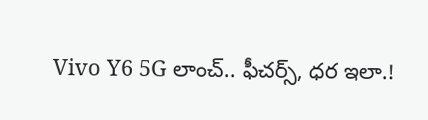Vivo Y6 5G లాంచ్.. ఫీచర్స్, ధర ఇలా.!